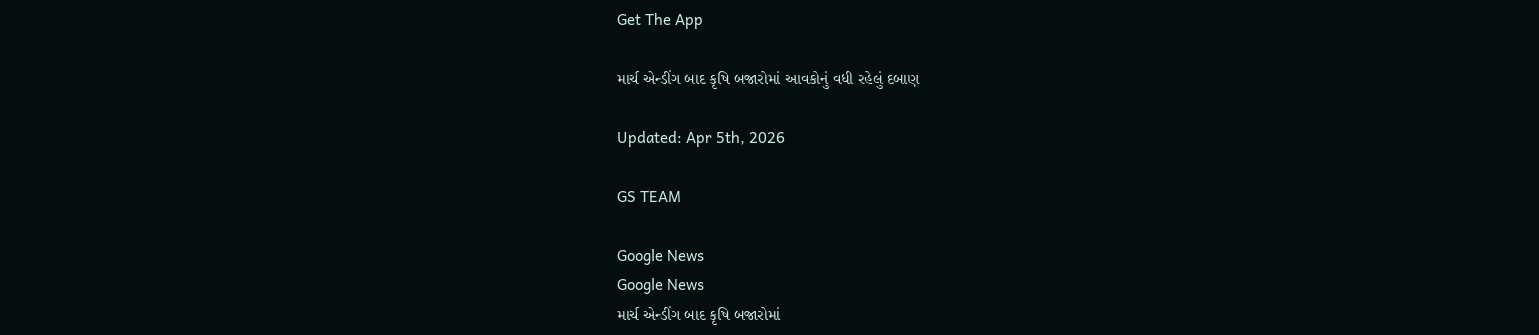Get The App

માર્ચ એન્ડીંગ બાદ કૃષિ બજારોમાં આવકોનું વધી રહેલું દબાણ

Updated: Apr 5th, 2026

GS TEAM

Google News
Google News
માર્ચ એન્ડીંગ બાદ કૃષિ બજારોમાં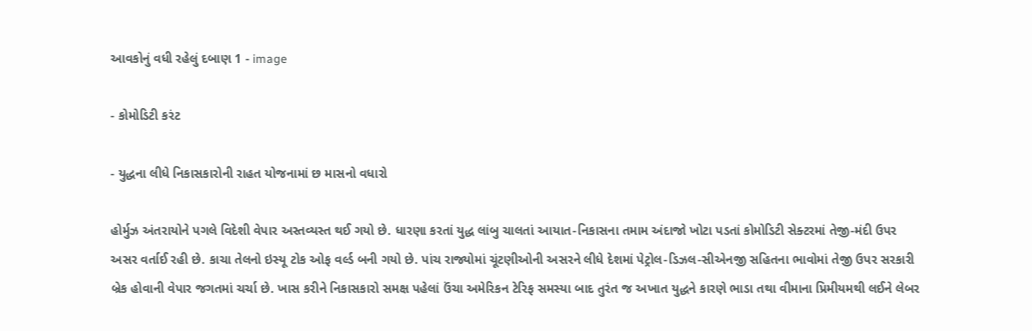આવકોનું વધી રહેલું દબાણ 1 - image

- કોમોડિટી કરંટ

- યુદ્ધના લીધે નિકાસકારોની રાહત યોજનામાં છ માસનો વધારો

હોર્મુઝ અંતરાયોને પગલે વિદેશી વેપાર અસ્તવ્યસ્ત થઈ ગયો છે. ધારણા કરતાં યુદ્ધ લાંબુ ચાલતાં આયાત-નિકાસના તમામ અંદાજો ખોટા પડતાં કોમોડિટી સેક્ટરમાં તેજી-મંદી ઉપર અસર વર્તાઈ રહી છે. કાચા તેલનો ઇસ્યૂ ટોક ઓફ વર્લ્ડ બની ગયો છે. પાંચ રાજ્યોમાં ચૂંટણીઓની અસરને લીધે દેશમાં પેટ્રોલ-ડિઝલ-સીએનજી સહિતના ભાવોમાં તેજી ઉપર સરકારી બ્રેક હોવાની વેપાર જગતમાં ચર્ચા છે. ખાસ કરીને નિકાસકારો સમક્ષ પહેલાં ઉંચા અમેરિકન ટેરિફ સમસ્યા બાદ તુરંત જ અખાત યુદ્ધને કારણે ભાડા તથા વીમાના પ્રિમીયમથી લઈને લેબર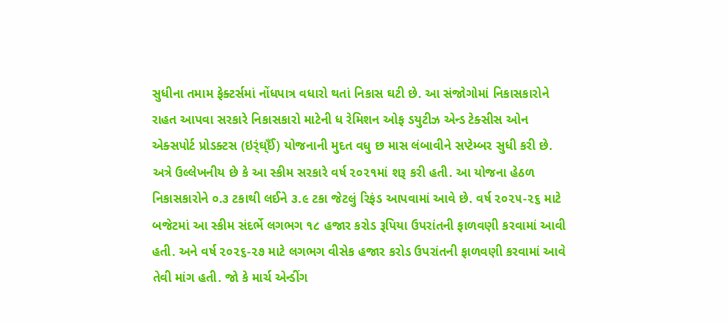સુધીના તમામ ફેક્ટર્સમાં નોંધપાત્ર વધારો થતાં નિકાસ ઘટી છે. આ સંજોગોમાં નિકાસકારોને રાહત આપવા સરકારે નિકાસકારો માટેની ધ રેમિશન ઓફ ડયુટીઝ એન્ડ ટેક્સીસ ઓન એક્સપોર્ટ પ્રોડક્ટસ (ઇર્ંઘ્ઈઁ) યોજનાની મુદત વધુ છ માસ લંબાવીને સપ્ટેમ્બર સુધી કરી છે. અત્રે ઉલ્લેખનીય છે કે આ સ્કીમ સરકારે વર્ષ ૨૦૨૧માં શરૂ કરી હતી. આ યોજના હેઠળ નિકાસકારોને ૦.૩ ટકાથી લઈને ૩.૯ ટકા જેટલું રિફંડ આપવામાં આવે છે. વર્ષ ૨૦૨૫-૨૬ માટે બજેટમાં આ સ્કીમ સંદર્ભે લગભગ ૧૮ હજાર કરોડ રૂપિયા ઉપરાંતની ફાળવણી કરવામાં આવી હતી. અને વર્ષ ૨૦૨૬-૨૭ માટે લગભગ વીસેક હજાર કરોડ ઉપરાંતની ફાળવણી કરવામાં આવે તેવી માંગ હતી. જો કે માર્ચ એન્ડીંગ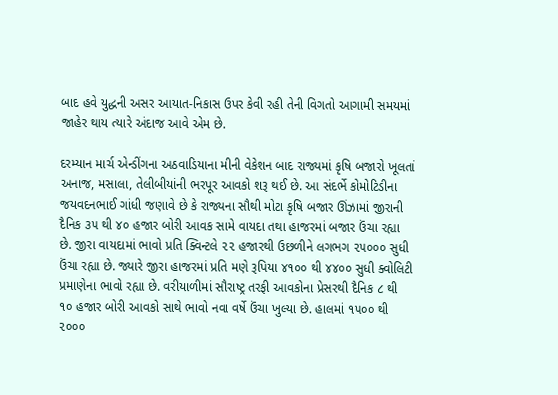બાદ હવે યુદ્ધની અસર આયાત-નિકાસ ઉપર કેવી રહી તેની વિગતો આગામી સમયમાં જાહેર થાય ત્યારે અંદાજ આવે એમ છે.

દરમ્યાન માર્ચ એન્ડીંગના અઠવાડિયાના મીની વેકેશન બાદ રાજ્યમાં કૃષિ બજારો ખૂલતાં અનાજ, મસાલા, તેલીબીયાંની ભરપૂર આવકો શરૂ થઈ છે. આ સંદર્ભે કોમોટિડીના જયવદનભાઈ ગાંધી જણાવે છે કે રાજ્યના સૌથી મોટા કૃષિ બજાર ઊંઝામાં જીરાની દૈનિક ૩૫ થી ૪૦ હજાર બોરી આવક સામે વાયદા તથા હાજરમાં બજાર ઉંચા રહ્યા છે. જીરા વાયદામાં ભાવો પ્રતિ ક્વિન્ટલે ૨૨ હજારથી ઉછળીને લગભગ ૨૫૦૦૦ સુધી ઉંચા રહ્યા છે. જ્યારે જીરા હાજરમાં પ્રતિ મણે રૂપિયા ૪૧૦૦ થી ૪૪૦૦ સુધી ક્વોલિટી પ્રમાણેના ભાવો રહ્યા છે. વરીયાળીમાં સૌરાષ્ટ્ર તરફી આવકોના પ્રેસરથી દૈનિક ૮ થી ૧૦ હજાર બોરી આવકો સાથે ભાવો નવા વર્ષે ઉંચા ખુલ્યા છે. હાલમાં ૧૫૦૦ થી ૨૦૦૦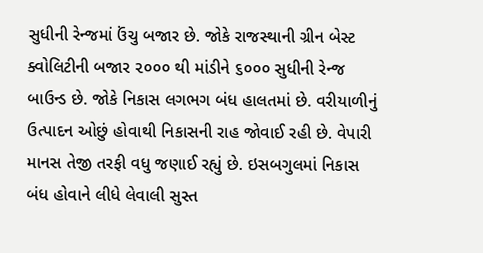સુધીની રેન્જમાં ઉંચુ બજાર છે. જોકે રાજસ્થાની ગ્રીન બેસ્ટ ક્વોલિટીની બજાર ૨૦૦૦ થી માંડીને ૬૦૦૦ સુધીની રેન્જ બાઉન્ડ છે. જોકે નિકાસ લગભગ બંધ હાલતમાં છે. વરીયાળીનું ઉત્પાદન ઓછું હોવાથી નિકાસની રાહ જોવાઈ રહી છે. વેપારી માનસ તેજી તરફી વધુ જણાઈ રહ્યું છે. ઇસબગુલમાં નિકાસ બંધ હોવાને લીધે લેવાલી સુસ્ત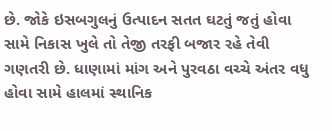છે. જોકે ઇસબગુલનું ઉત્પાદન સતત ઘટતું જતું હોવા સામે નિકાસ ખુલે તો તેજી તરફી બજાર રહે તેવી ગણતરી છે. ધાણામાં માંગ અને પુરવઠા વચ્ચે અંતર વધુ હોવા સામે હાલમાં સ્થાનિક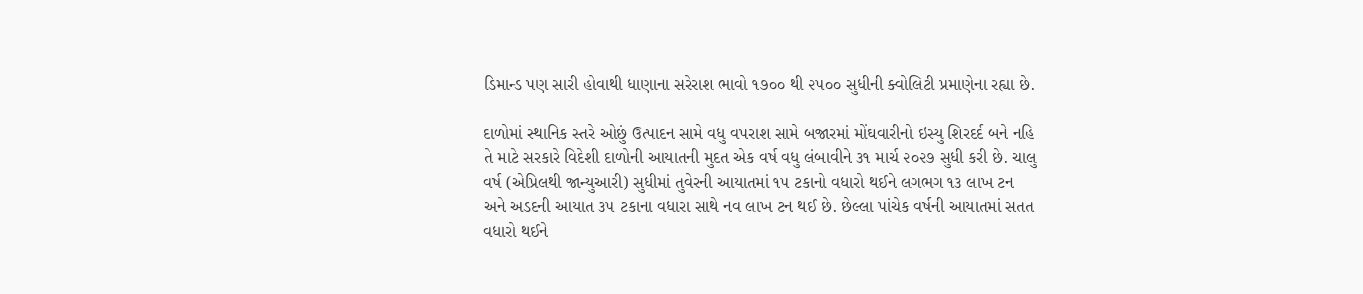ડિમાન્ડ પણ સારી હોવાથી ધાણાના સરેરાશ ભાવો ૧૭૦૦ થી ૨૫૦૦ સુધીની ક્વોલિટી પ્રમાણેના રહ્યા છે.

દાળોમાં સ્થાનિક સ્તરે ઓછું ઉત્પાદન સામે વધુ વપરાશ સામે બજારમાં મોંઘવારીનો ઇસ્યુ શિરદર્દ બને નહિ તે માટે સરકારે વિદેશી દાળોની આયાતની મુદત એક વર્ષ વધુ લંબાવીને ૩૧ માર્ચ ૨૦૨૭ સુધી કરી છે. ચાલુ વર્ષ (એપ્રિલથી જાન્યુઆરી) સુધીમાં તુવેરની આયાતમાં ૧૫ ટકાનો વધારો થઈને લગભગ ૧૩ લાખ ટન અને અડદની આયાત ૩૫ ટકાના વધારા સાથે નવ લાખ ટન થઈ છે. છેલ્લા પાંચેક વર્ષની આયાતમાં સતત વધારો થઈને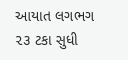આયાત લગભગ ૨૩ ટકા સુધી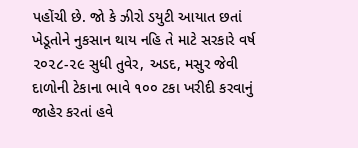પહોંચી છે. જો કે ઝીરો ડયુટી આયાત છતાં ખેડૂતોને નુકસાન થાય નહિ તે માટે સરકારે વર્ષ ૨૦૨૮-૨૯ સુધી તુવેર, અડદ, મસુર જેવી દાળોની ટેકાના ભાવે ૧૦૦ ટકા ખરીદી કરવાનું જાહેર કરતાં હવે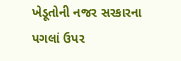ખેડૂતોની નજર સરકારના પગલાં ઉપર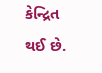કેન્દ્રિત થઈ છે.